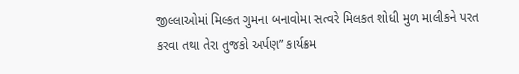જીલ્લાઓમાં મિલ્કત ગુમના બનાવોમા સત્વરે મિલકત શોધી મુળ માલીકને પરત કરવા તથા તેરા તુજકો અર્પણ” કાર્યક્રમ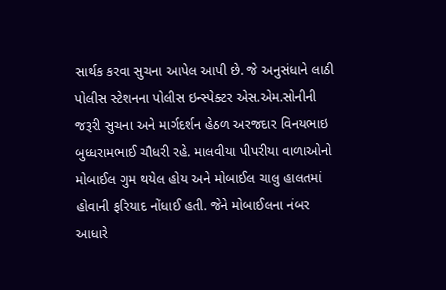સાર્થક કરવા સુચના આપેલ આપી છે. જે અનુસંધાને લાઠી પોલીસ સ્ટેશનના પોલીસ ઇન્સ્પેક્ટર એસ.એમ.સોનીની જરૂરી સુચના અને માર્ગદર્શન હેઠળ અરજદાર વિનયભાઇ બુધ્ધરામભાઈ ચૌધરી રહે. માલવીયા પીપરીયા વાળાઓનો મોબાઈલ ગુમ થયેલ હોય અને મોબાઈલ ચાલુ હાલતમાં હોવાની ફરિયાદ નોંધાઈ હતી. જેને મોબાઈલના નંબર આધારે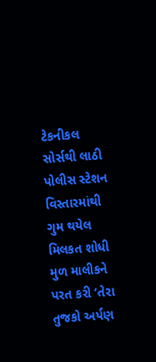ટેકનીકલ સોર્સથી લાઠી પોલીસ સ્ટેશન વિસ્તારમાંથી ગુમ થયેલ મિલકત શોધી મુળ માલીકને પરત કરી ‘તેરા તુજકો અર્પણ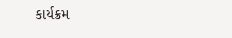કાર્યક્રમ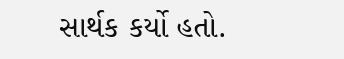સાર્થક કર્યો હતો.